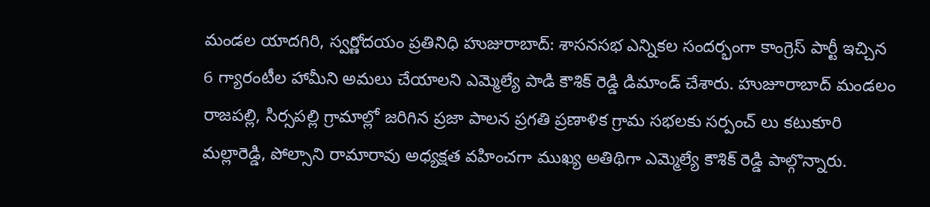మండల యాదగిరి, స్వర్ణోదయం ప్రతినిధి హుజురాబాద్: శాసనసభ ఎన్నికల సందర్భంగా కాంగ్రెస్ పార్టీ ఇచ్చిన 6 గ్యారంటీల హామీని అమలు చేయాలని ఎమ్మెల్యే పాడి కౌశిక్ రెడ్డి డిమాండ్ చేశారు. హుజూరాబాద్ మండలం రాజపల్లి, సిర్సపల్లి గ్రామాల్లో జరిగిన ప్రజా పాలన ప్రగతి ప్రణాళిక గ్రామ సభలకు సర్పంచ్ లు కటుకూరి మల్లారెడ్డి, పోల్సాని రామారావు అధ్యక్షత వహించగా ముఖ్య అతిథిగా ఎమ్మెల్యే కౌశిక్ రెడ్డి పాల్గొన్నారు.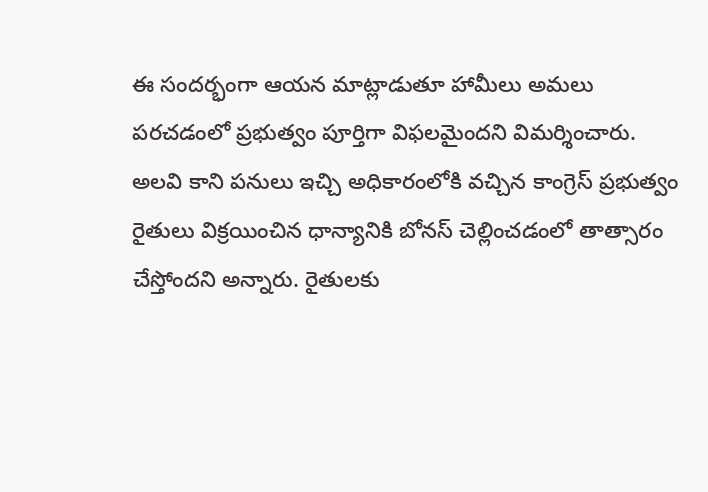ఈ సందర్భంగా ఆయన మాట్లాడుతూ హామీలు అమలు పరచడంలో ప్రభుత్వం పూర్తిగా విఫలమైందని విమర్శించారు. అలవి కాని పనులు ఇచ్చి అధికారంలోకి వచ్చిన కాంగ్రెస్ ప్రభుత్వం రైతులు విక్రయించిన ధాన్యానికి బోనస్ చెల్లించడంలో తాత్సారం చేస్తోందని అన్నారు. రైతులకు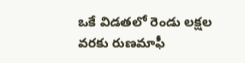ఒకే విడతలో రెండు లక్షల వరకు రుణమాఫీ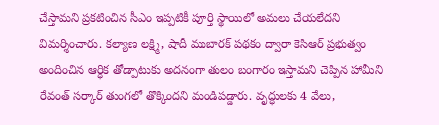చేస్తామని ప్రకటించిన సీఎం ఇప్పటికీ పూర్తి స్థాయిలో అమలు చేయలేదని విమర్శించారు. కల్యాణ లక్ష్మి, షాదీ ముబారక్ పథకం ద్వారా కెసిఆర్ ప్రభుత్వం అందించిన ఆర్ధిక తోడ్పాటుకు అదనంగా తులం బంగారం ఇస్తామని చెప్పిన హామీని రేవంత్ సర్కార్ తుంగలో తొక్కిందని మండిపడ్డారు. వృద్ధులకు 4 వేలు,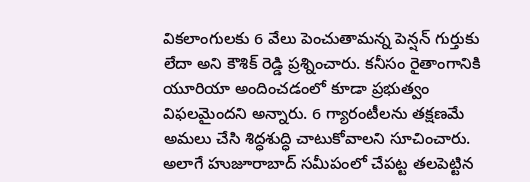వికలాంగులకు 6 వేలు పెంచుతామన్న పెన్షన్ గుర్తుకు లేదా అని కౌశిక్ రెడ్డి ప్రశ్నించారు. కనీసం రైతాంగానికి యూరియా అందించడంలో కూడా ప్రభుత్వం విఫలమైందని అన్నారు. 6 గ్యారంటీలను తక్షణమే అమలు చేసి శిద్ధశుద్ధి చాటుకోవాలని సూచించారు. అలాగే హుజూరాబాద్ సమీపంలో చేపట్ట తలపెట్టిన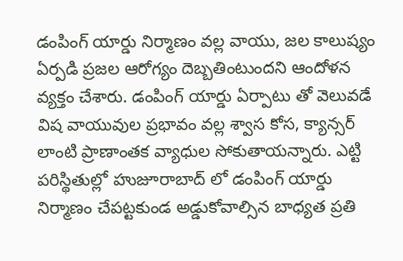డంపింగ్ యార్డు నిర్మాణం వల్ల వాయు, జల కాలుష్యం ఏర్పడి ప్రజల ఆరోగ్యం దెబ్బతింటుందని ఆందోళన వ్యక్తం చేశారు. డంపింగ్ యార్డు ఏర్పాటు తో వెలువడే విష వాయువుల ప్రభావం వల్ల శ్వాస కోస, క్యాన్సర్ లాంటి ప్రాణాంతక వ్యాధుల సోకుతాయన్నారు. ఎట్టి పరిస్థితుల్లో హుజూరాబాద్ లో డంపింగ్ యార్డు నిర్మాణం చేపట్టకుండ అడ్డుకోవాల్సిన బాధ్యత ప్రతి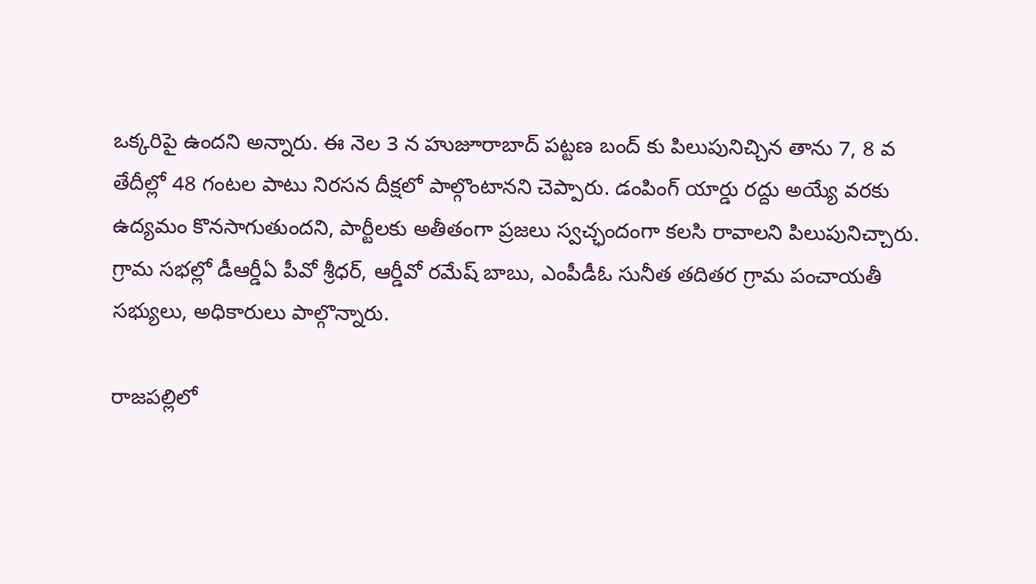ఒక్కరిపై ఉందని అన్నారు. ఈ నెల 3 న హుజూరాబాద్ పట్టణ బంద్ కు పిలుపునిచ్చిన తాను 7, 8 వ తేదీల్లో 48 గంటల పాటు నిరసన దీక్షలో పాల్గొంటానని చెప్పారు. డంపింగ్ యార్డు రద్దు అయ్యే వరకు ఉద్యమం కొనసాగుతుందని, పార్టీలకు అతీతంగా ప్రజలు స్వచ్ఛందంగా కలసి రావాలని పిలుపునిచ్చారు. గ్రామ సభల్లో డీఆర్డీఏ పీవో శ్రీధర్, ఆర్డీవో రమేష్ బాబు, ఎంపీడీఓ సునీత తదితర గ్రామ పంచాయతీ సభ్యులు, అధికారులు పాల్గొన్నారు.

రాజపల్లిలో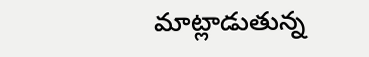మాట్లాడుతున్న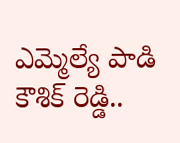ఎమ్మెల్యే పాడి కౌశిక్ రెడ్డి..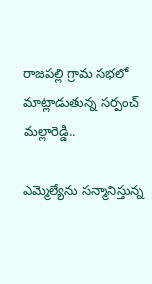రాజపల్లి గ్రామ సభలో మాట్లాడుతున్న సర్పంచ్ మల్లారెడ్డి..

ఎమ్మెల్యేను సన్మానిస్తున్న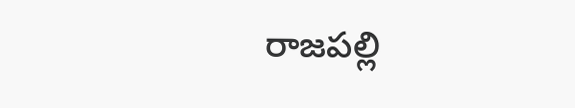రాజపల్లి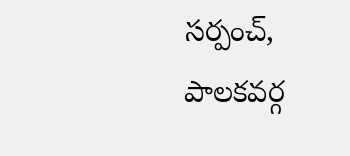సర్పంచ్, పాలకవర్గ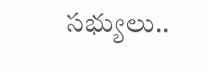సభ్యులు..